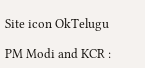Site icon OkTelugu

PM Modi and KCR :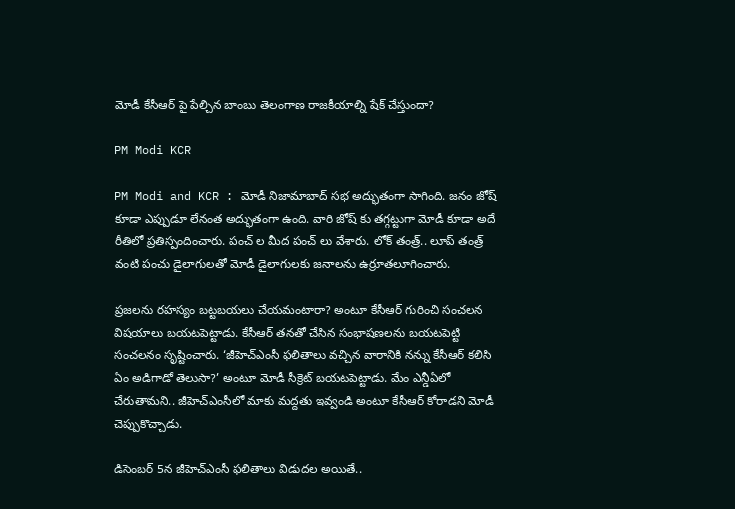మోడీ కేసీఆర్ పై పేల్చిన బాంబు తెలంగాణ రాజకీయాల్ని షేక్ చేస్తుందా?

PM Modi KCR

PM Modi and KCR : మోడీ నిజామాబాద్ సభ అద్భుతంగా సాగింది. జనం జోష్ కూడా ఎప్పుడూ లేనంత అద్భుతంగా ఉంది. వారి జోష్ కు తగ్గట్టుగా మోడీ కూడా అదే రీతిలో ప్రతిస్పందించారు. పంచ్ ల మీద పంచ్ లు వేశారు. లోక్ తంత్ర్.. లూప్ తంత్ర్ వంటి పంచు డైలాగులతో మోడీ డైలాగులకు జనాలను ఉర్రూతలూగించారు.

ప్రజలను రహస్యం బట్టబయలు చేయమంటారా? అంటూ కేసీఆర్ గురించి సంచలన విషయాలు బయటపెట్టాడు. కేసీఆర్ తనతో చేసిన సంభాషణలను బయటపెట్టి సంచలనం సృష్టించారు. ‘జీహెచ్ఎంసీ ఫలితాలు వచ్చిన వారానికి నన్ను కేసీఆర్ కలిసి ఏం అడిగాడో తెలుసా?’ అంటూ మోడీ సీక్రెట్ బయటపెట్టాడు. మేం ఎన్డీఏలో చేరుతామని.. జీహెచ్ఎంసీలో మాకు మద్దతు ఇవ్వండి అంటూ కేసీఆర్ కోరాడని మోడీ చెప్పుకొచ్చాడు.

డిసెంబర్ 5న జీహెచ్ఎంసీ ఫలితాలు విడుదల అయితే..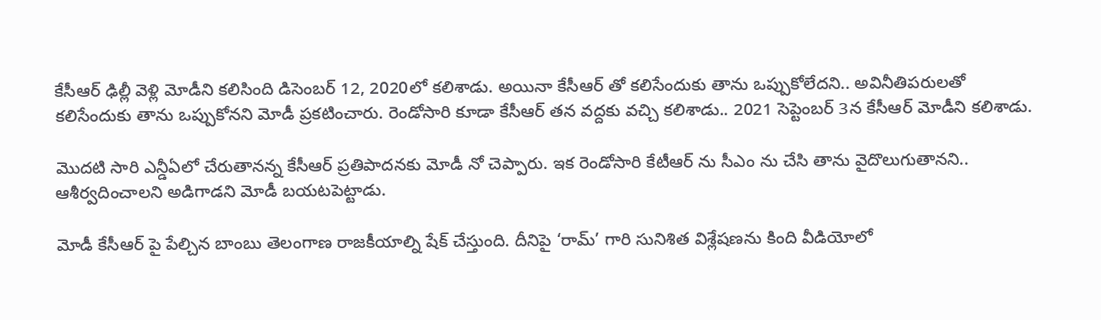కేసీఆర్ ఢిల్లీ వెళ్లి మోడీని కలిసింది డిసెంబర్ 12, 2020లో కలిశాడు. అయినా కేసీఆర్ తో కలిసేందుకు తాను ఒప్పుకోలేదని.. అవినీతిపరులతో కలిసేందుకు తాను ఒప్పుకోనని మోడీ ప్రకటించారు. రెండోసారి కూడా కేసీఆర్ తన వద్దకు వచ్చి కలిశాడు.. 2021 సెప్టెంబర్ 3న కేసీఆర్ మోడీని కలిశాడు.

మొదటి సారి ఎన్డీఏలో చేరుతానన్న కేసీఆర్ ప్రతిపాదనకు మోడీ నో చెప్పారు. ఇక రెండోసారి కేటీఆర్ ను సీఎం ను చేసి తాను వైదొలుగుతానని.. ఆశీర్వదించాలని అడిగాడని మోడీ బయటపెట్టాడు.

మోడీ కేసీఆర్ పై పేల్చిన బాంబు తెలంగాణ రాజకీయాల్ని షేక్ చేస్తుంది. దీనిపై ‘రామ్’ గారి సునిశిత విశ్లేషణను కింది వీడియోలో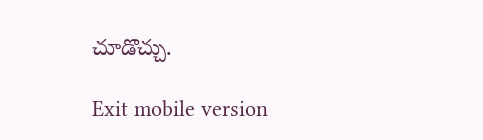చూడొచ్చు.

Exit mobile version